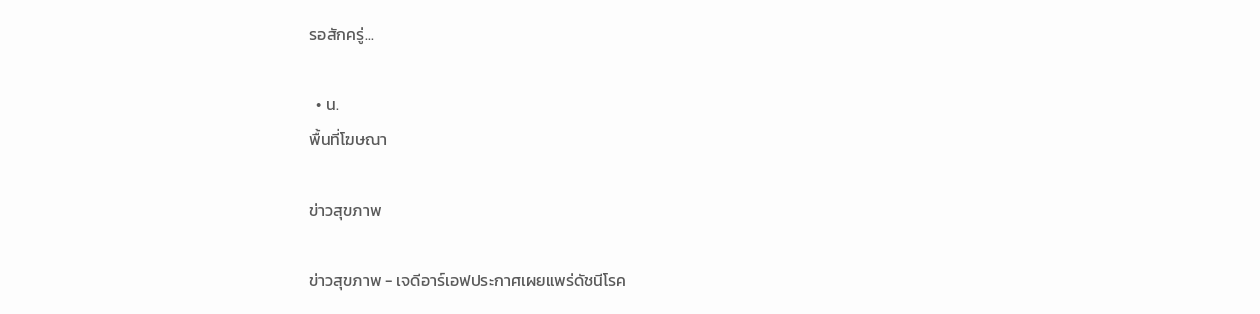รอสักครู่...

  • น.
พื้นที่โฆษณา

ข่าวสุขภาพ

ข่าวสุขภาพ - เจดีอาร์เอฟประกาศเผยแพร่ดัชนีโรค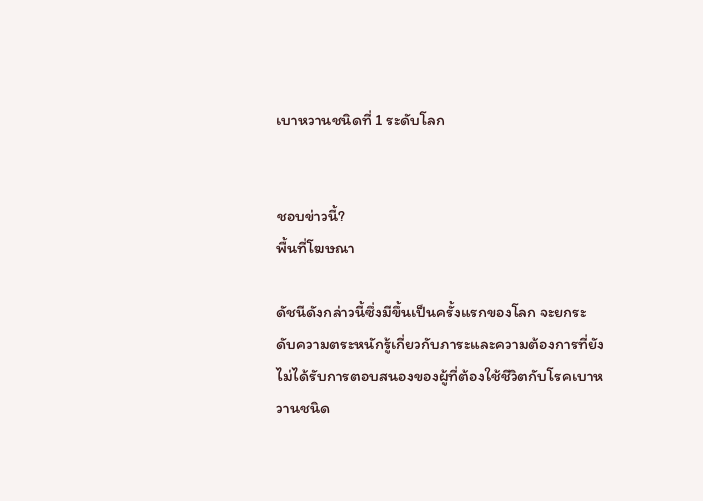เบาหวานชนิดที่ 1 ระดับโลก


ชอบข่าวนี้?
พื้นที่โฆษณา

ดัชนีดังกล่าวนี้ซึ่งมีขึ้นเป็นครั้งแรกของโลก จะยกระดับความตระหนักรู้เกี่ยวกับภาระและความต้องการที่ยังไม่ได้รับการตอบสนองของผู้ที่ต้องใช้ชีวิตกับโรคเบาหวานชนิด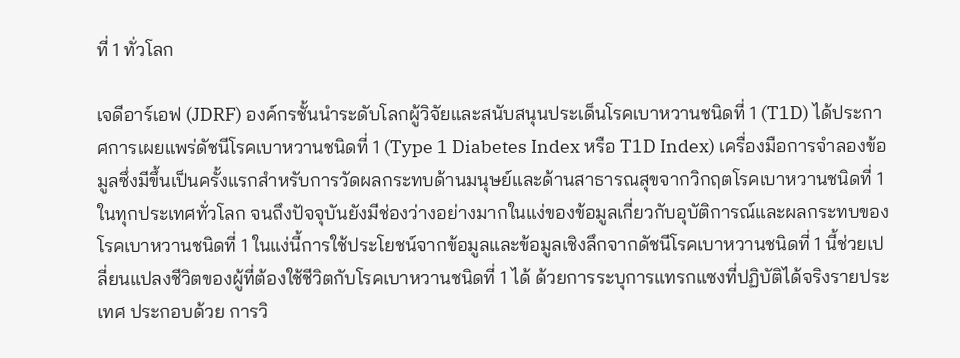ที่ 1 ทั่วโลก

เจดีอาร์เอฟ (JDRF) องค์กรชั้นนำระดับโลกผู้วิจัยและสนับสนุนประเด็นโรคเบาหวานชนิดที่ 1 (T1D) ได้ประกาศการเผยแพร่ดัชนีโรคเบาหวานชนิดที่ 1 (Type 1 Diabetes Index หรือ T1D Index) เครื่องมือการจำลองข้อมูลซึ่งมีขึ้นเป็นครั้งแรกสำหรับการวัดผลกระทบด้านมนุษย์และด้านสาธารณสุขจากวิกฤตโรคเบาหวานชนิดที่ 1 ในทุกประเทศทั่วโลก จนถึงปัจจุบันยังมีช่องว่างอย่างมากในแง่ของข้อมูลเกี่ยวกับอุบัติการณ์และผลกระทบของโรคเบาหวานชนิดที่ 1 ในแง่นี้การใช้ประโยชน์จากข้อมูลและข้อมูลเชิงลึกจากดัชนีโรคเบาหวานชนิดที่ 1 นี้ช่วยเปลี่ยนแปลงชีวิตของผู้ที่ต้องใช้ชีวิตกับโรคเบาหวานชนิดที่ 1 ได้ ด้วยการระบุการแทรกแซงที่ปฏิบัติได้จริงรายประเทศ ประกอบด้วย การวิ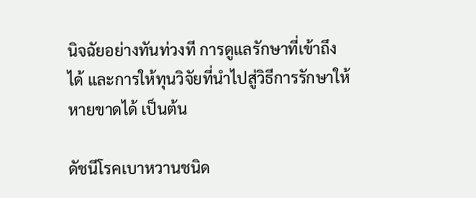นิจฉัยอย่างทันท่วงที การดูแลรักษาที่เข้าถึงได้ และการให้ทุนวิจัยที่นำไปสู่วิธีการรักษาให้หายขาดได้ เป็นต้น

ดัชนีโรคเบาหวานชนิด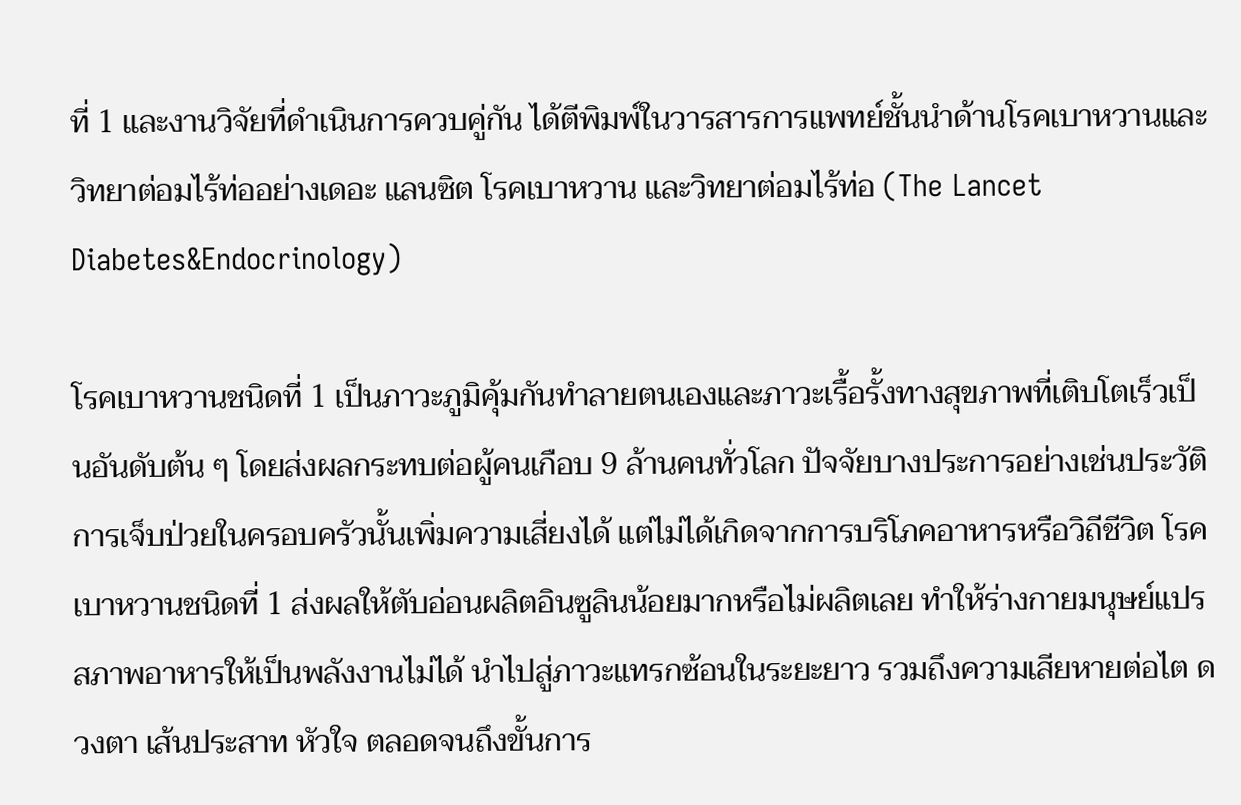ที่ 1 และงานวิจัยที่ดำเนินการควบคู่กัน ได้ตีพิมพ์ในวารสารการแพทย์ชั้นนำด้านโรคเบาหวานและวิทยาต่อมไร้ท่ออย่างเดอะ แลนซิต โรคเบาหวาน และวิทยาต่อมไร้ท่อ (The Lancet Diabetes&Endocrinology)

โรคเบาหวานชนิดที่ 1 เป็นภาวะภูมิคุ้มกันทำลายตนเองและภาวะเรื้อรั้งทางสุขภาพที่เติบโตเร็วเป็นอันดับต้น ๆ โดยส่งผลกระทบต่อผู้คนเกือบ 9 ล้านคนทั่วโลก ปัจจัยบางประการอย่างเช่นประวัติการเจ็บป่วยในครอบครัวนั้นเพิ่มความเสี่ยงได้ แต่ไม่ได้เกิดจากการบริโภคอาหารหรือวิถีชีวิต โรคเบาหวานชนิดที่ 1 ส่งผลให้ตับอ่อนผลิตอินซูลินน้อยมากหรือไม่ผลิตเลย ทำให้ร่างกายมนุษย์แปรสภาพอาหารให้เป็นพลังงานไม่ได้ นำไปสู่ภาวะแทรกซ้อนในระยะยาว รวมถึงความเสียหายต่อไต ดวงตา เส้นประสาท หัวใจ ตลอดจนถึงขั้นการ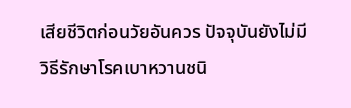เสียชีวิตก่อนวัยอันควร ปัจจุบันยังไม่มีวิธีรักษาโรคเบาหวานชนิ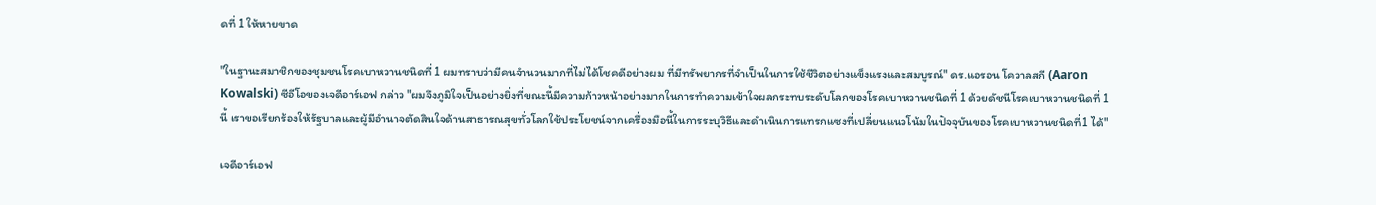ดที่ 1 ให้หายขาด

"ในฐานะสมาชิกของชุมชนโรคเบาหวานชนิดที่ 1 ผมทราบว่ามีคนจำนวนมากที่ไม่ได้โชคดีอย่างผม ที่มีทรัพยากรที่จำเป็นในการใช้ชีวิตอย่างแข็งแรงและสมบูรณ์" ดร.แอรอน โควาลสกี (Aaron Kowalski) ซีอีโอของเจดีอาร์เอฟ กล่าว "ผมจึงภูมิใจเป็นอย่างยิ่งที่ขณะนี้มีความก้าวหน้าอย่างมากในการทำความเข้าใจผลกระทบระดับโลกของโรคเบาหวานชนิดที่ 1 ด้วยดัชนีโรคเบาหวานชนิดที่ 1 นี้ เราขอเรียกร้องให้รัฐบาลและผู้มีอำนาจตัดสินใจด้านสาธารณสุขทั่วโลกใช้ประโยชน์จากเครื่องมือนี้ในการระบุวิธีและดำเนินการแทรกแซงที่เปลี่ยนแนวโน้มในปัจจุบันของโรคเบาหวานชนิดที่1 ได้"

เจดีอาร์เอฟ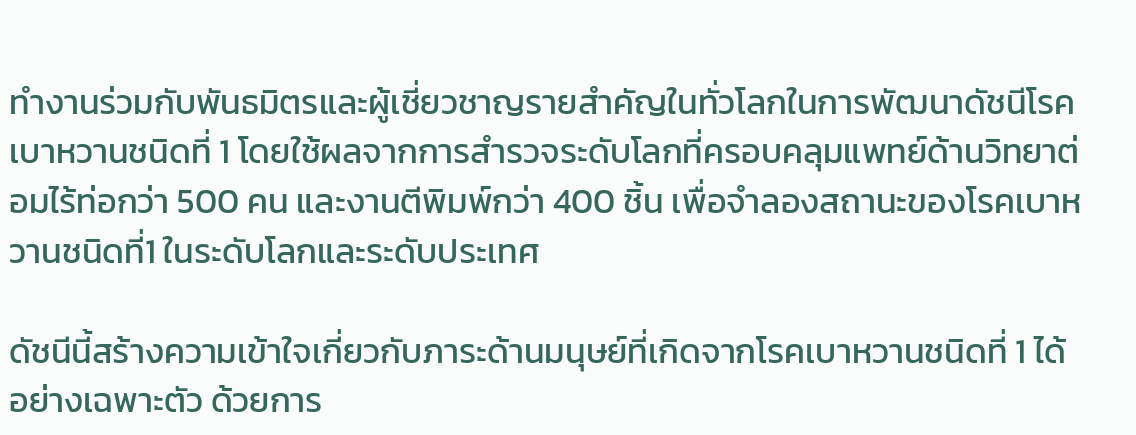ทำงานร่วมกับพันธมิตรและผู้เชี่ยวชาญรายสำคัญในทั่วโลกในการพัฒนาดัชนีโรคเบาหวานชนิดที่ 1 โดยใช้ผลจากการสำรวจระดับโลกที่ครอบคลุมแพทย์ด้านวิทยาต่อมไร้ท่อกว่า 500 คน และงานตีพิมพ์กว่า 400 ชิ้น เพื่อจำลองสถานะของโรคเบาหวานชนิดที่1 ในระดับโลกและระดับประเทศ

ดัชนีนี้สร้างความเข้าใจเกี่ยวกับภาระด้านมนุษย์ที่เกิดจากโรคเบาหวานชนิดที่ 1 ได้อย่างเฉพาะตัว ด้วยการ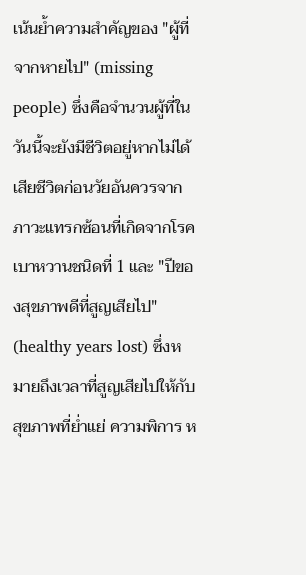เน้นย้ำความสำคัญของ "ผู้ที่จากหายไป" (missing people) ซึ่งคือจำนวนผู้ที่ในวันนี้จะยังมีชีวิตอยู่หากไม่ได้เสียชีวิตก่อนวัยอันควรจากภาวะแทรกซ้อนที่เกิดจากโรคเบาหวานชนิดที่ 1 และ "ปีของสุขภาพดีที่สูญเสียไป" (healthy years lost) ซึ่งหมายถึงเวลาที่สูญเสียไปให้กับสุขภาพที่ย่ำแย่ ความพิการ ห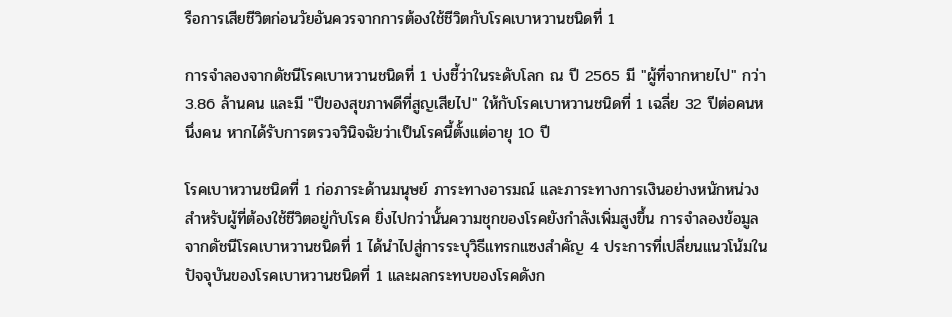รือการเสียชีวิตก่อนวัยอันควรจากการต้องใช้ชีวิตกับโรคเบาหวานชนิดที่ 1

การจำลองจากดัชนีโรคเบาหวานชนิดที่ 1 บ่งชี้ว่าในระดับโลก ณ ปี 2565 มี "ผู้ที่จากหายไป" กว่า 3.86 ล้านคน และมี "ปีของสุขภาพดีที่สูญเสียไป" ให้กับโรคเบาหวานชนิดที่ 1 เฉลี่ย 32 ปีต่อคนหนึ่งคน หากได้รับการตรวจวินิจฉัยว่าเป็นโรคนี้ตั้งแต่อายุ 10 ปี

โรคเบาหวานชนิดที่ 1 ก่อภาระด้านมนุษย์ ภาระทางอารมณ์ และภาระทางการเงินอย่างหนักหน่วงสำหรับผู้ที่ต้องใช้ชีวิตอยู่กับโรค ยิ่งไปกว่านั้นความชุกของโรคยังกำลังเพิ่มสูงขึ้น การจำลองข้อมูลจากดัชนีโรคเบาหวานชนิดที่ 1 ได้นำไปสู่การระบุวิธีแทรกแซงสำคัญ 4 ประการที่เปลี่ยนแนวโน้มในปัจจุบันของโรคเบาหวานชนิดที่ 1 และผลกระทบของโรคดังก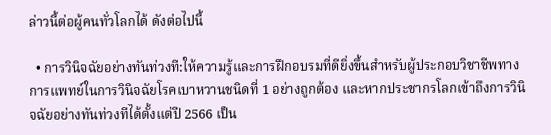ล่าวนี้ต่อผู้คนทั่วโลกได้ ดังต่อไปนี้

  • การวินิจฉัยอย่างทันท่วงที:ให้ความรู้และการฝึกอบรมที่ดียิ่งขึ้นสำหรับผู้ประกอบวิชาชีพทางการแพทย์ในการวินิจฉัยโรคเบาหวานชนิดที่ 1 อย่างถูกต้อง และหากประชากรโลกเข้าถึงการวินิจฉัยอย่างทันท่วงทีได้ตั้งแต่ปี 2566 เป็น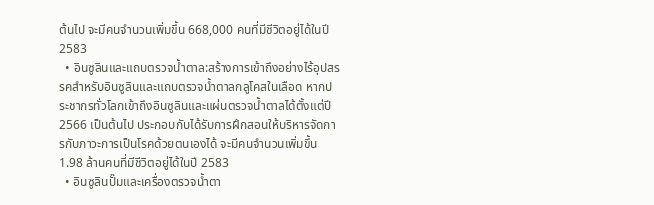ต้นไป จะมีคนจำนวนเพิ่มขึ้น 668,000 คนที่มีชีวิตอยู่ได้ในปี 2583
  • อินซูลินและแถบตรวจน้ำตาล:สร้างการเข้าถึงอย่างไร้อุปสรรคสำหรับอินซูลินและแถบตรวจน้ำตาลกลูโคสในเลือด หากประชากรทั่วโลกเข้าถึงอินซูลินและแผ่นตรวจน้ำตาลได้ตั้งแต่ปี 2566 เป็นต้นไป ประกอบกับได้รับการฝึกสอนให้บริหารจัดการกับภาวะการเป็นโรคด้วยตนเองได้ จะมีคนจำนวนเพิ่มขึ้น 1.98 ล้านคนที่มีชีวิตอยู่ได้ในปี 2583
  • อินซูลินปั๊มและเครื่องตรวจน้ำตา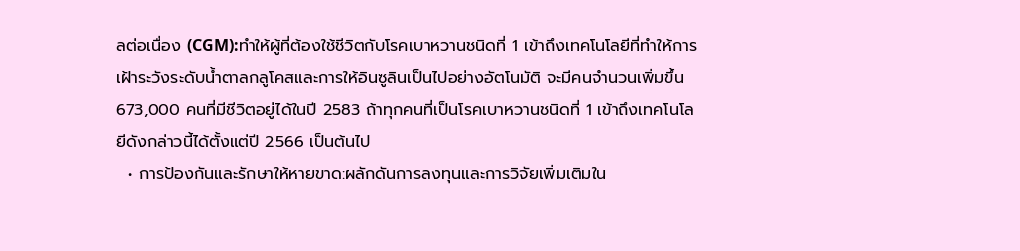ลต่อเนื่อง (CGM):ทำให้ผู้ที่ต้องใช้ชีวิตกับโรคเบาหวานชนิดที่ 1 เข้าถึงเทคโนโลยีที่ทำให้การเฝ้าระวังระดับน้ำตาลกลูโคสและการให้อินซูลินเป็นไปอย่างอัตโนมัติ จะมีคนจำนวนเพิ่มขึ้น 673,000 คนที่มีชีวิตอยู่ได้ในปี 2583 ถ้าทุกคนที่เป็นโรคเบาหวานชนิดที่ 1 เข้าถึงเทคโนโลยีดังกล่าวนี้ได้ตั้งแต่ปี 2566 เป็นต้นไป
  • การป้องกันและรักษาให้หายขาด:ผลักดันการลงทุนและการวิจัยเพิ่มเติมใน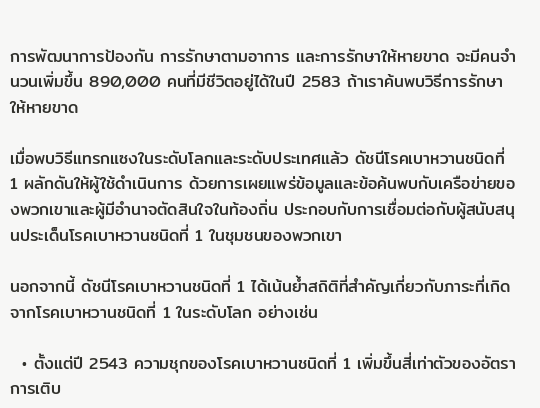การพัฒนาการป้องกัน การรักษาตามอาการ และการรักษาให้หายขาด จะมีคนจำนวนเพิ่มขึ้น 890,000 คนที่มีชีวิตอยู่ได้ในปี 2583 ถ้าเราค้นพบวิธีการรักษาให้หายขาด

เมื่อพบวิธีแทรกแซงในระดับโลกและระดับประเทศแล้ว ดัชนีโรคเบาหวานชนิดที่ 1 ผลักดันให้ผู้ใช้ดำเนินการ ด้วยการเผยแพร่ข้อมูลและข้อค้นพบกับเครือข่ายของพวกเขาและผู้มีอำนาจตัดสินใจในท้องถิ่น ประกอบกับการเชื่อมต่อกับผู้สนับสนุนประเด็นโรคเบาหวานชนิดที่ 1 ในชุมชนของพวกเขา

นอกจากนี้ ดัชนีโรคเบาหวานชนิดที่ 1 ได้เน้นย้ำสถิติที่สำคัญเกี่ยวกับภาระที่เกิดจากโรคเบาหวานชนิดที่ 1 ในระดับโลก อย่างเช่น

  • ตั้งแต่ปี 2543 ความชุกของโรคเบาหวานชนิดที่ 1 เพิ่มขึ้นสี่เท่าตัวของอัตราการเติบ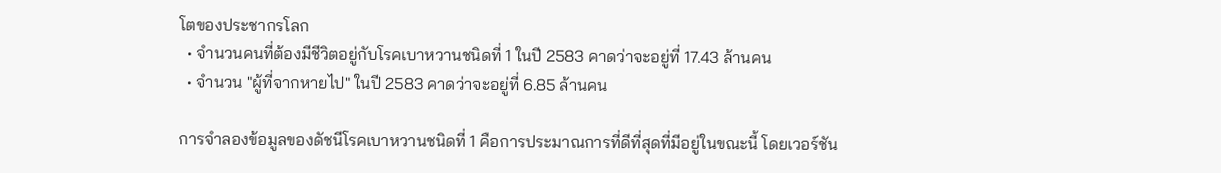โตของประชากรโลก
  • จำนวนคนที่ต้องมีชีวิตอยู่กับโรคเบาหวานชนิดที่ 1 ในปี 2583 คาดว่าจะอยู่ที่ 17.43 ล้านคน
  • จำนวน "ผู้ที่จากหายไป" ในปี 2583 คาดว่าจะอยู่ที่ 6.85 ล้านคน

การจำลองข้อมูลของดัชนีโรคเบาหวานชนิดที่ 1 คือการประมาณการที่ดีที่สุดที่มีอยู่ในขณะนี้ โดยเวอร์ชัน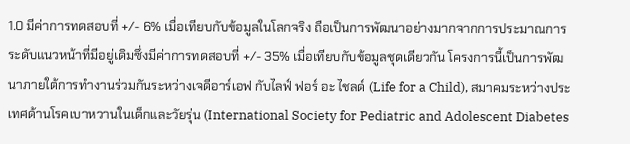1.0 มีค่าการทดสอบที่ +/- 6% เมื่อเทียบกับข้อมูลในโลกจริง ถือเป็นการพัฒนาอย่างมากจากการประมาณการระดับแนวหน้าที่มีอยู่เดิมซึ่งมีค่าการทดสอบที่ +/- 35% เมื่อเทียบกับข้อมูลชุดเดียวกัน โครงการนี้เป็นการพัฒนาภายใต้การทำงานร่วมกันระหว่างเจดีอาร์เอฟ กับไลฟ์ ฟอร์ อะ ไชลด์ (Life for a Child), สมาคมระหว่างประเทศด้านโรคเบาหวานในเด็กและวัยรุ่น (International Society for Pediatric and Adolescent Diabetes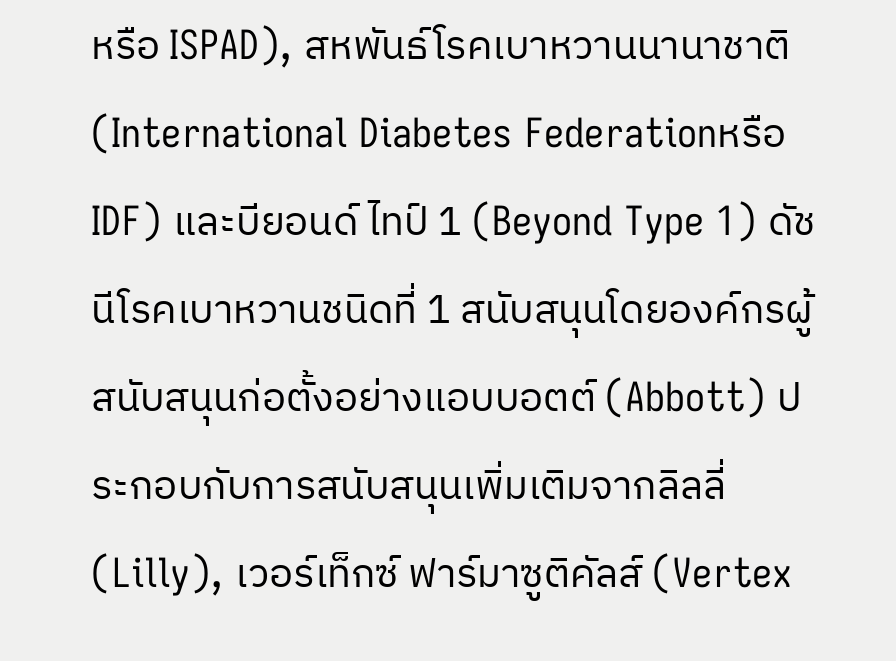หรือ ISPAD), สหพันธ์โรคเบาหวานนานาชาติ (International Diabetes Federationหรือ IDF) และบียอนด์ ไทป์ 1 (Beyond Type 1) ดัชนีโรคเบาหวานชนิดที่ 1 สนับสนุนโดยองค์กรผู้สนับสนุนก่อตั้งอย่างแอบบอตต์ (Abbott) ประกอบกับการสนับสนุนเพิ่มเติมจากลิลลี่ (Lilly), เวอร์เท็กซ์ ฟาร์มาซูติคัลส์ (Vertex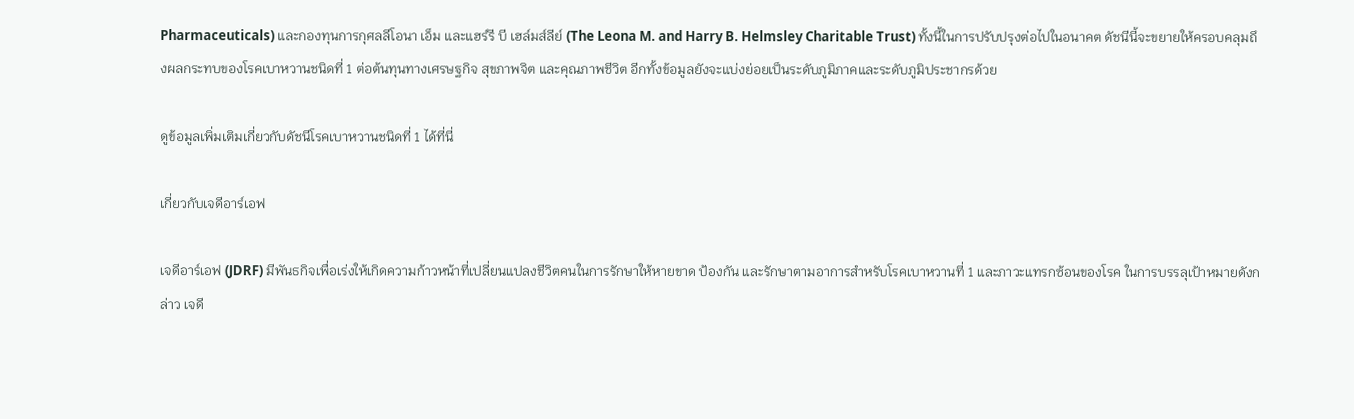Pharmaceuticals) และกองทุนการกุศลลีโอนา เอ็ม และแฮร์รี บี เฮล์มส์ลีย์ (The Leona M. and Harry B. Helmsley Charitable Trust) ทั้งนี้ในการปรับปรุงต่อไปในอนาคต ดัชนีนี้จะขยายให้ครอบคลุมถึงผลกระทบของโรคเบาหวานชนิดที่ 1 ต่อต้นทุนทางเศรษฐกิจ สุขภาพจิต และคุณภาพชีวิต อีกทั้งข้อมูลยังจะแบ่งย่อยเป็นระดับภูมิภาคและระดับภูมิประชากรด้วย

ดูข้อมูลเพิ่มเติมเกี่ยวกับดัชนีโรคเบาหวานชนิดที่ 1 ได้ที่นี่

เกี่ยวกับเจดีอาร์เอฟ

เจดีอาร์เอฟ (JDRF) มีพันธกิจเพื่อเร่งให้เกิดความก้าวหน้าที่เปลี่ยนแปลงชีวิตคนในการรักษาให้หายขาด ป้องกัน และรักษาตามอาการสำหรับโรคเบาหวานที่ 1 และภาวะแทรกซ้อนของโรค ในการบรรลุเป้าหมายดังกล่าว เจดี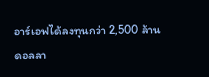อาร์เอฟได้ลงทุนกว่า 2,500 ล้านดอลลา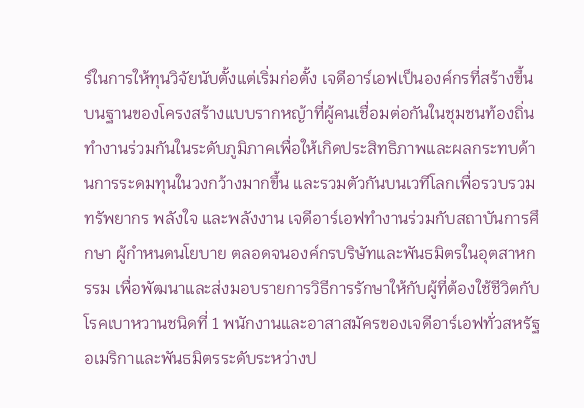ร์ในการให้ทุนวิจัยนับตั้งแต่เริ่มก่อตั้ง เจดีอาร์เอฟเป็นองค์กรที่สร้างขึ้นบนฐานของโครงสร้างแบบรากหญ้าที่ผู้คนเชื่อมต่อกันในชุมชนท้องถิ่น ทำงานร่วมกันในระดับภูมิภาคเพื่อให้เกิดประสิทธิภาพและผลกระทบด้านการระดมทุนในวงกว้างมากขึ้น และรวมตัวกันบนเวทีโลกเพื่อรวบรวมทรัพยากร พลังใจ และพลังงาน เจดีอาร์เอฟทำงานร่วมกับสถาบันการศึกษา ผู้กำหนดนโยบาย ตลอดจนองค์กรบริษัทและพันธมิตรในอุตสาหกรรม เพื่อพัฒนาและส่งมอบรายการวิธีการรักษาให้กับผู้ที่ต้องใช้ชีวิตกับโรคเบาหวานชนิดที่ 1 พนักงานและอาสาสมัครของเจดีอาร์เอฟทั่วสหรัฐอเมริกาและพันธมิตรระดับระหว่างป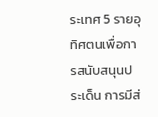ระเทศ 5 รายอุทิศตนเพื่อการสนับสนุนประเด็น การมีส่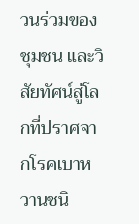วนร่วมของชุมชน และวิสัยทัศน์สู่โลกที่ปราศจากโรคเบาหวานชนิ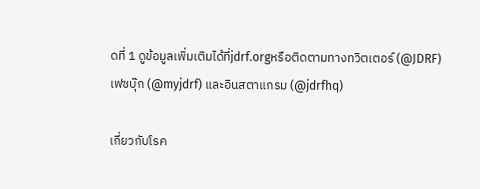ดที่ 1 ดูข้อมูลเพิ่มเติมได้ที่jdrf.orgหรือติดตามทางทวิตเตอร์ (@JDRF) เฟซบุ๊ก (@myjdrf) และอินสตาแกรม (@jdrfhq)

เกี่ยวกับโรค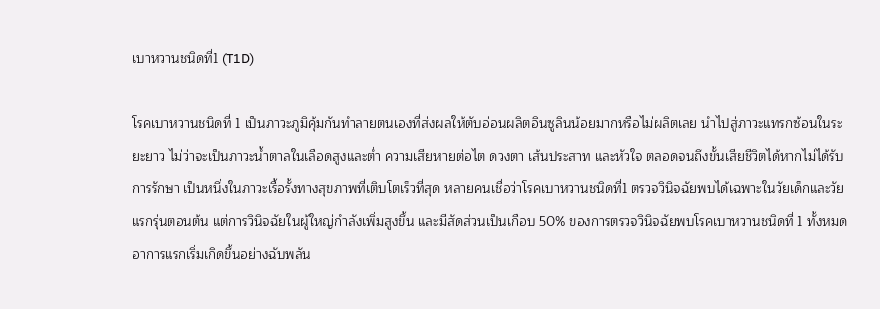เบาหวานชนิดที่1 (T1D)

โรคเบาหวานชนิดที่ 1 เป็นภาวะภูมิคุ้มกันทำลายตนเองที่ส่งผลให้ตับอ่อนผลิตอินซูลินน้อยมากหรือไม่ผลิตเลย นำไปสู่ภาวะแทรกซ้อนในระยะยาว ไม่ว่าจะเป็นภาวะน้ำตาลในเลือดสูงและต่ำ ความเสียหายต่อไต ดวงตา เส้นประสาท และหัวใจ ตลอดจนถึงขั้นเสียชีวิตได้หากไม่ได้รับการรักษา เป็นหนึ่งในภาวะเรื้อรั้งทางสุขภาพที่เติบโตเร็วที่สุด หลายคนเชื่อว่าโรคเบาหวานชนิดที่1 ตรวจวินิจฉัยพบได้เฉพาะในวัยเด็กและวัยแรกรุ่นตอนต้น แต่การวินิจฉัยในผู้ใหญ่กำลังเพิ่มสูงขึ้น และมีสัดส่วนเป็นเกือบ 50% ของการตรวจวินิจฉัยพบโรคเบาหวานชนิดที่ 1 ทั้งหมด อาการแรกเริ่มเกิดขึ้นอย่างฉับพลัน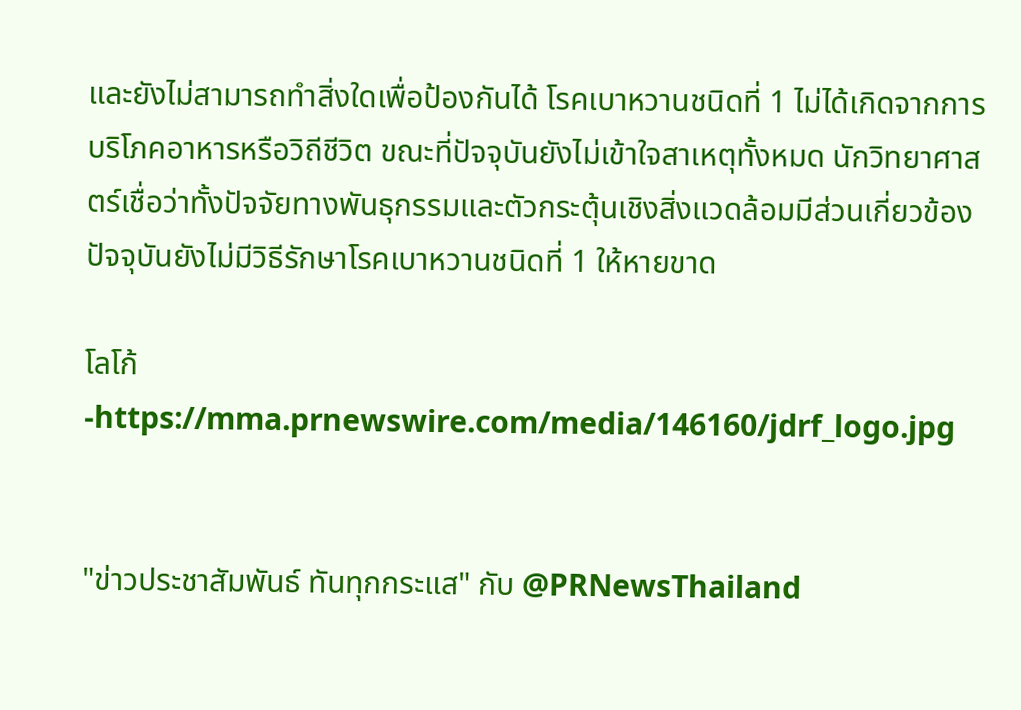และยังไม่สามารถทำสิ่งใดเพื่อป้องกันได้ โรคเบาหวานชนิดที่ 1 ไม่ได้เกิดจากการบริโภคอาหารหรือวิถีชีวิต ขณะที่ปัจจุบันยังไม่เข้าใจสาเหตุทั้งหมด นักวิทยาศาสตร์เชื่อว่าทั้งปัจจัยทางพันธุกรรมและตัวกระตุ้นเชิงสิ่งแวดล้อมมีส่วนเกี่ยวข้อง ปัจจุบันยังไม่มีวิธีรักษาโรคเบาหวานชนิดที่ 1 ให้หายขาด

โลโก้ -https://mma.prnewswire.com/media/146160/jdrf_logo.jpg


"ข่าวประชาสัมพันธ์ ทันทุกกระแส" กับ @PRNewsThailand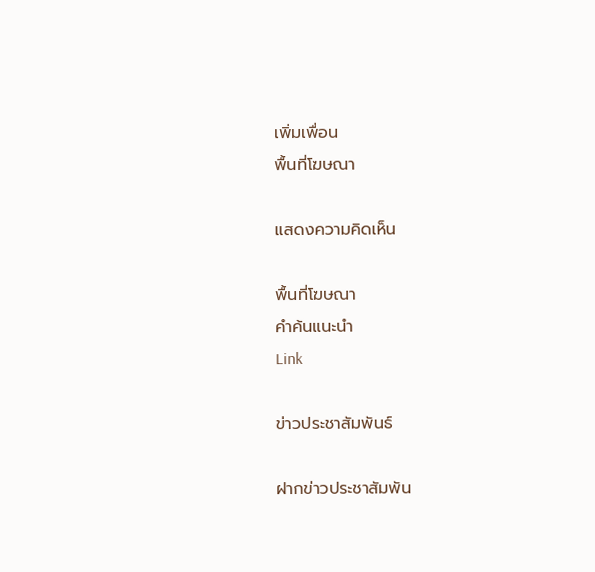เพิ่มเพื่อน
พื้นที่โฆษณา

แสดงความคิดเห็น

พื้นที่โฆษณา
คำค้นแนะนำ
Link

ข่าวประชาสัมพันธ์

ฝากข่าวประชาสัมพัน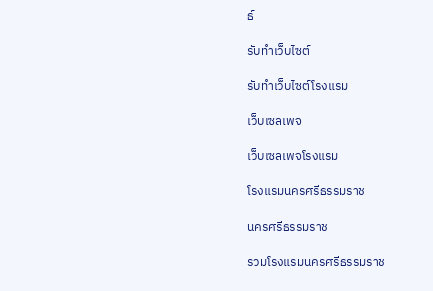ธ์

รับทำเว็บไซต์

รับทำเว็บไซต์โรงแรม

เว็บเซลเพจ

เว็บเซลเพจโรงแรม

โรงแรมนครศรีธรรมราช

นครศรีธรรมราช

รวมโรงแรมนครศรีธรรมราช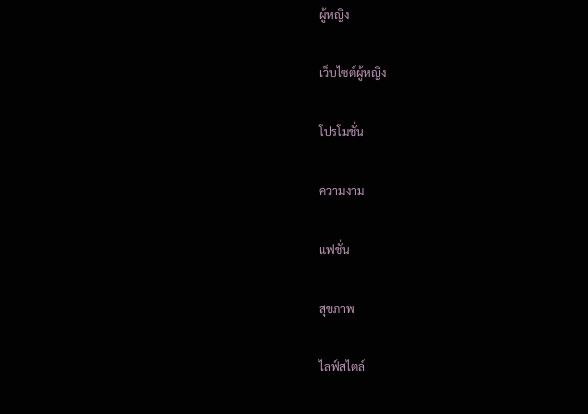ผู้หญิง

เว็บไซต์ผู้หญิง

โปรโมชั่น

ความงาม

แฟชั่น

สุขภาพ

ไลฟ์สไตล์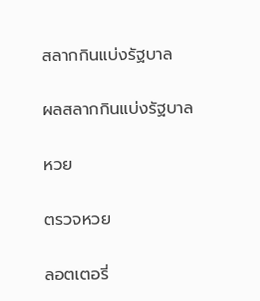สลากกินแบ่งรัฐบาล

ผลสลากกินแบ่งรัฐบาล

หวย

ตรวจหวย

ลอตเตอรี่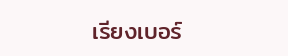เรียงเบอร์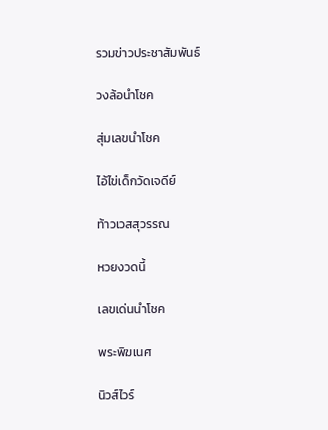รวมข่าวประชาสัมพันธ์

วงล้อนำโชค

สุ่มเลขนำโชค

ไอ้ไข่เด็กวัดเจดีย์

ท้าวเวสสุวรรณ

หวยงวดนี้

เลขเด่นนำโชค

พระพิฆเนศ

นิวส์ไวร์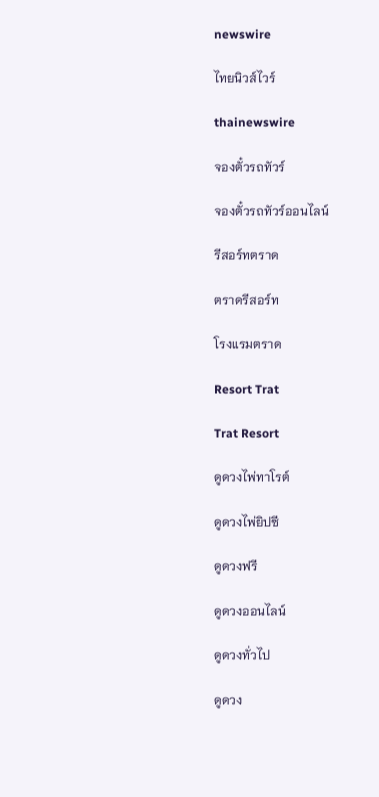newswire

ไทยนิวส์ไวร์

thainewswire

จองตั๋วรถทัวร์

จองตั๋วรถทัวร์ออนไลน์

รีสอร์ทตราด

ตราดรีสอร์ท

โรงแรมตราด

Resort Trat

Trat Resort

ดูดวงไพ่ทาโรต์

ดูดวงไพ่ยิปซี

ดูดวงฟรี

ดูดวงออนไลน์

ดูดวงทั่วไป

ดูดวง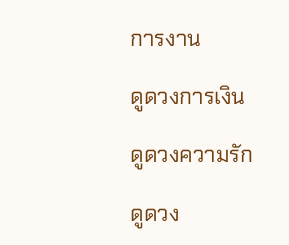การงาน

ดูดวงการเงิน

ดูดวงความรัก

ดูดวง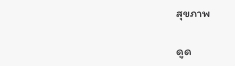สุขภาพ

ดูด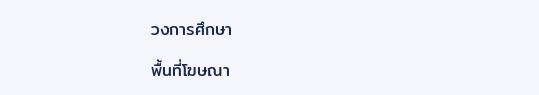วงการศึกษา

พื้นที่โฆษณา